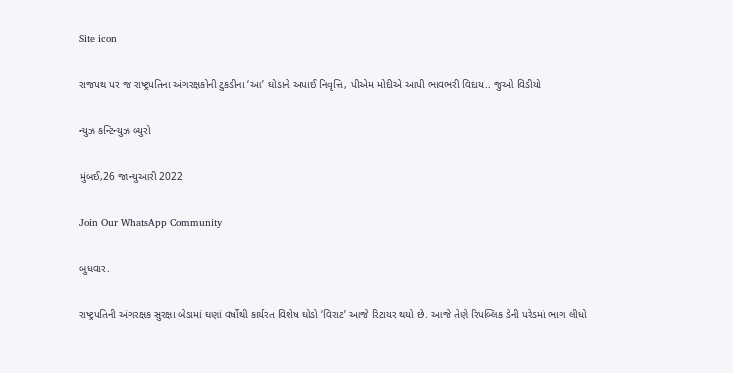Site icon

રાજપથ પર જ રાષ્ટ્રપતિના અંગરક્ષકોની ટુકડીના ‘આ’ ઘોડાને અપાઈ નિવૃત્તિ, પીએમ મોદીએ આપી ભાવભરી વિદાય.. જુઓ વિડીયો

ન્યુઝ કન્ટિન્યુઝ બ્યુરો

મુંબઈ,26 જાન્યુઆરી 2022

Join Our WhatsApp Community

બુધવાર.

રાષ્ટ્રપતિની અંગરક્ષક સુરક્ષા બેડામાં ઘણાં વર્ષોથી કાર્યરત વિશેષ ઘોડો ‘વિરાટ’ આજે રિટાયર થયો છે. આજે તેણે રિપબ્લિક ડેની પરેડમાં ભાગ લીધો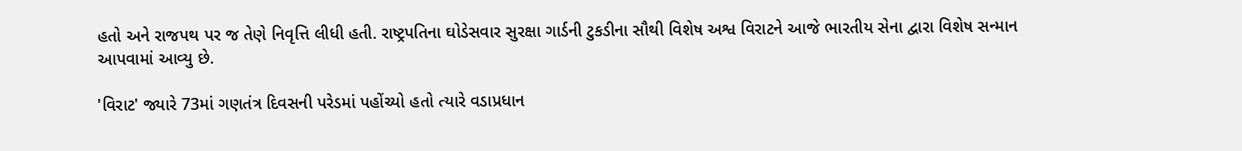હતો અને રાજપથ પર જ તેણે નિવૃત્તિ લીધી હતી. રાષ્ટ્રપતિના ઘોડેસવાર સુરક્ષા ગાર્ડની ટુકડીના સૌથી વિશેષ અશ્વ વિરાટને આજે ભારતીય સેના દ્વારા વિશેષ સન્માન આપવામાં આવ્યુ છે.

'વિરાટ' જ્યારે 73માં ગણતંત્ર દિવસની પરેડમાં પહોંચ્યો હતો ત્યારે વડાપ્રધાન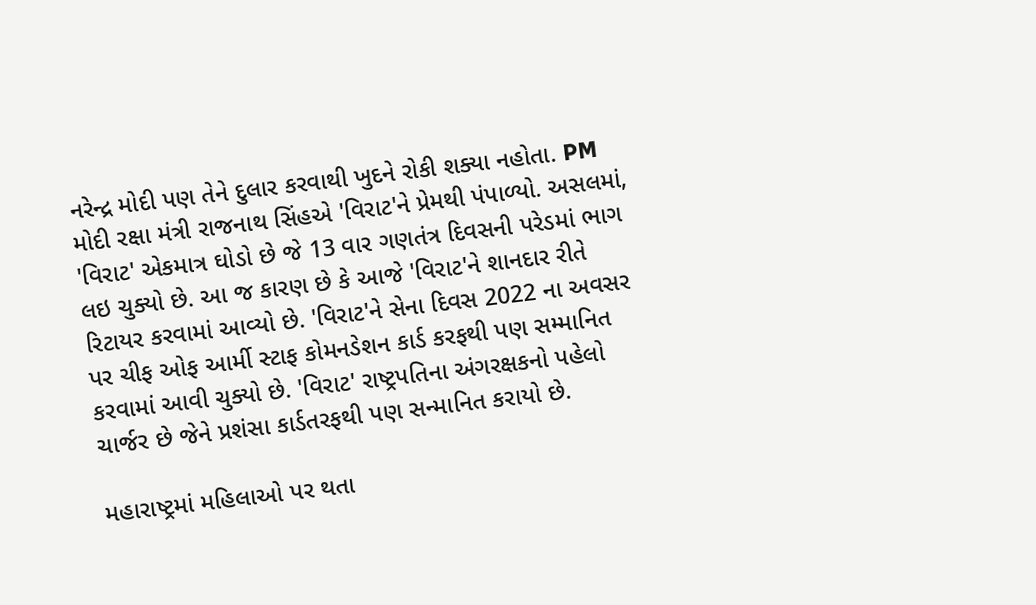નરેન્દ્ર મોદી પણ તેને દુલાર કરવાથી ખુદને રોકી શક્યા નહોતા. PM મોદી રક્ષા મંત્રી રાજનાથ સિંહએ 'વિરાટ'ને પ્રેમથી પંપાળ્યો. અસલમાં, 'વિરાટ' એકમાત્ર ઘોડો છે જે 13 વાર ગણતંત્ર દિવસની પરેડમાં ભાગ લઇ ચુક્યો છે. આ જ કારણ છે કે આજે 'વિરાટ'ને શાનદાર રીતે રિટાયર કરવામાં આવ્યો છે. 'વિરાટ'ને સેના દિવસ 2022 ના અવસર પર ચીફ ઓફ આર્મી સ્ટાફ કોમનડેશન કાર્ડ કરફથી પણ સમ્માનિત કરવામાં આવી ચુક્યો છે. 'વિરાટ' રાષ્ટ્રપતિના અંગરક્ષકનો પહેલો ચાર્જર છે જેને પ્રશંસા કાર્ડતરફથી પણ સન્માનિત કરાયો છે.

મહારાષ્ટ્રમાં મહિલાઓ પર થતા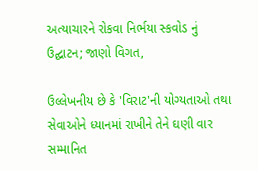અત્યાચારને રોકવા નિર્ભયા સ્કવોડ નું ઉદ્ઘાટન; જાણો વિગત,

ઉલ્લેખનીય છે કે 'વિરાટ'ની યોગ્યતાઓ તથા સેવાઓને ધ્યાનમાં રાખીને તેને ઘણી વાર સમ્માનિત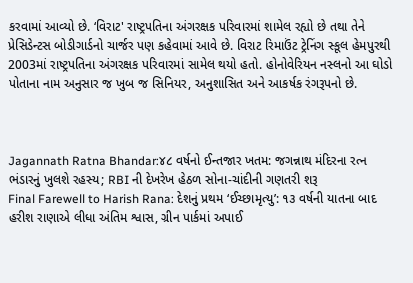કરવામાં આવ્યો છે. ‘વિરાટ' રાષ્ટ્રપતિના અંગરક્ષક પરિવારમાં શામેલ રહ્યો છે તથા તેને પ્રેસિડેન્ટસ બોડીગાર્ડનો ચાર્જર પણ કહેવામાં આવે છે. વિરાટ રિમાઉંટ ટ્રેનિંગ સ્કૂલ હેમપુરથી 2003માં રાષ્ટ્રપતિના અંગરક્ષક પરિવારમાં સામેલ થયો હતો. હોનોવેરિયન નસ્લનો આ ઘોડો પોતાના નામ અનુસાર જ ખુબ જ સિનિયર, અનુશાસિત અને આકર્ષક રંગરૂપનો છે.



Jagannath Ratna Bhandar:૪૮ વર્ષનો ઈન્તજાર ખતમ: જગન્નાથ મંદિરના રત્ન ભંડારનું ખુલશે રહસ્ય; RBI ની દેખરેખ હેઠળ સોના-ચાંદીની ગણતરી શરૂ
Final Farewell to Harish Rana: દેશનું પ્રથમ ‘ઈચ્છામૃત્યુ’: ૧૩ વર્ષની યાતના બાદ હરીશ રાણાએ લીધા અંતિમ શ્વાસ, ગ્રીન પાર્કમાં અપાઈ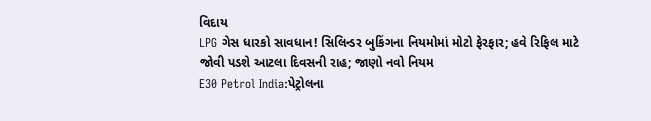વિદાય
LPG ગેસ ધારકો સાવધાન! સિલિન્ડર બુકિંગના નિયમોમાં મોટો ફેરફાર; હવે રિફિલ માટે જોવી પડશે આટલા દિવસની રાહ; જાણો નવો નિયમ
E30 Petrol India:પેટ્રોલના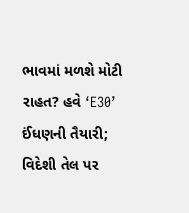ભાવમાં મળશે મોટી રાહત? હવે ‘E30’ ઈંધણની તૈયારી; વિદેશી તેલ પર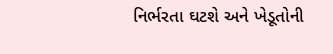નિર્ભરતા ઘટશે અને ખેડૂતોની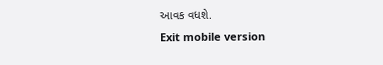આવક વધશે.
Exit mobile version